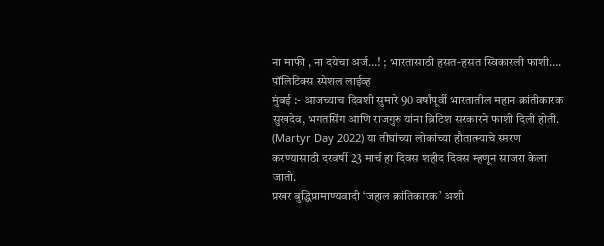ना माफी , ना दयेचा अर्ज…! ; भारतासाठी हसत-हसत स्विकारली फाशी….
पॉलिटिक्स स्पेशल लाईव्ह
मुंबई :- आजच्याच दिवशी सुमारे 90 वर्षांपूर्वी भारतातील महान क्रांतीकारक सुखदेव, भगतसिंग आणि राजगुरु यांना ब्रिटिश सरकारने फाशी दिली होती. (Martyr Day 2022) या तीघांच्या लोकांच्या हौतात्म्याचे स्मरण करण्यासाठी दरवर्षी 23 मार्च हा दिवस शहीद दिवस म्हणून साजरा केला जातो.
प्रखर बुद्धिप्रामाण्यवादी ‘जहाल क्रांतिकारक’ अशी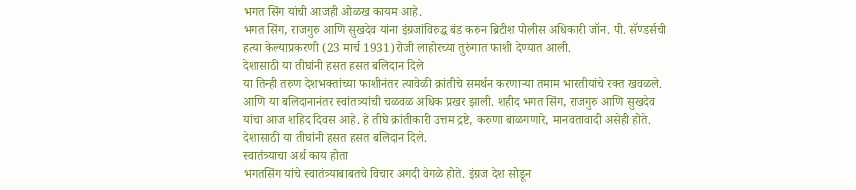भगत सिंग यांची आजही ओळख कायम आहे.
भगत सिंग, राजगुरु आणि सुखदेव यांना इंग्रजांविरुद्ध बंड करुन ब्रिटीश पोलीस अधिकारी जॉन. पी. सॅण्डर्सची हत्या केल्याप्रकरणी (23 मार्च 1931)रोजी लाहोरच्या तुरुंगात फाशी देण्यात आली.
देशासाठी या तीघांनी हसत हसत बलिदान दिले
या तिन्ही तरुण देशभक्तांच्या फाशीनंतर त्यावेळी क्रांतीचे समर्थन करणाऱ्या तमाम भारतीयांचे रक्त खवळले. आणि या बलिदानानंतर स्वांतत्र्यांची चळवळ अधिक प्रखर झाली. शहीद भगत सिंग, राजगुरु आणि सुखदेव यांचा आज शहिद दिवस आहे. हे तीघे क्रांतीकारी उत्तम द्रष्टे, करुणा बाळगणारे, मानवतावादी असेही होते. देशासाठी या तीघांनी हसत हसत बलिदान दिले.
स्वातंत्र्याचा अर्थ काय होता
भगतसिंग यांचे स्वातंत्र्याबाबतचे विचार अगदी वेगळे होते. इंग्रज देश सोडून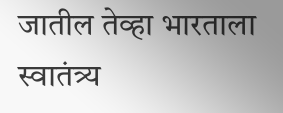जातील तेव्हा भारताला स्वातंत्र्य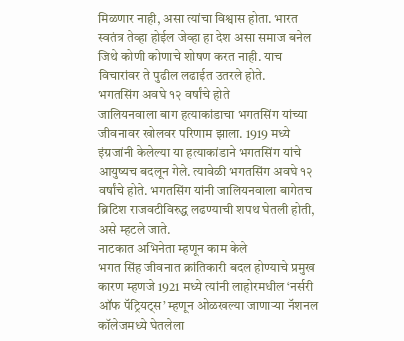मिळणार नाही, असा त्यांचा विश्वास होता. भारत स्वतंत्र तेव्हा होईल जेव्हा हा देश असा समाज बनेल जिथे कोणी कोणाचे शोषण करत नाही. याच विचारांवर ते पुढील लढाईत उतरले होते.
भगतसिंग अवघे १२ वर्षांचे होते
जालियनवाला बाग हत्याकांडाचा भगतसिंग यांच्या जीवनावर खोलवर परिणाम झाला. 1919 मध्ये इंग्रजांनी केलेल्या या हत्याकांडाने भगतसिंग यांचे आयुष्यच बदलून गेले. त्यावेळी भगतसिंग अवघे १२ वर्षांचे होते. भगतसिंग यांनी जालियनवाला बागेतच ब्रिटिश राजवटीविरुद्ध लढण्याची शपथ घेतली होती, असे म्हटले जाते.
नाटकात अभिनेता म्हणून काम केले
भगत सिंह जीवनात क्रांतिकारी बदल होण्याचे प्रमुख कारण म्हणजे 1921 मध्ये त्यांनी लाहोरमधील ‘नर्सरी ऑफ पॅट्रियट्स’ म्हणून ओळखल्या जाणाऱ्या नॅशनल कॉलेजमध्ये घेतलेला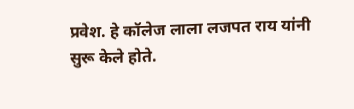प्रवेश. हे कॉलेज लाला लजपत राय यांनी सुरू केले होते.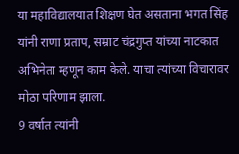या महाविद्यालयात शिक्षण घेत असताना भगत सिंह यांनी राणा प्रताप, सम्राट चंद्रगुप्त यांच्या नाटकात अभिनेता म्हणून काम केले. याचा त्यांच्या विचारावर मोठा परिणाम झाला.
9 वर्षात त्यांनी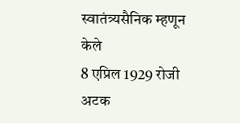स्वातंत्र्यसैनिक म्हणून केले
8 एप्रिल 1929 रोजी अटक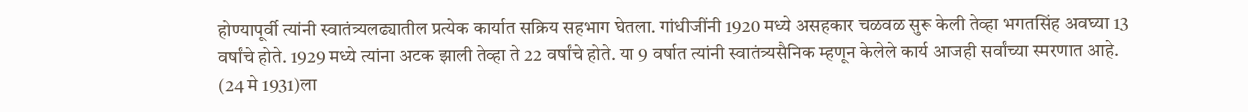होण्यापूर्वी त्यांनी स्वातंत्र्यलढ्यातील प्रत्येक कार्यात सक्रिय सहभाग घेतला. गांधीजींनी 1920 मध्ये असहकार चळवळ सुरू केली तेव्हा भगतसिंह अवघ्या 13 वर्षांचे होते. 1929 मध्ये त्यांना अटक झाली तेव्हा ते 22 वर्षांचे होते. या 9 वर्षात त्यांनी स्वातंत्र्यसैनिक म्हणून केलेले कार्य आजही सर्वांच्या स्मरणात आहे.
(24 मे 1931)ला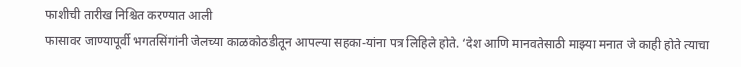फाशीची तारीख निश्चित करण्यात आली
फासावर जाण्यापूर्वी भगतसिंगांनी जेलच्या काळकोठडीतून आपल्या सहका-यांना पत्र लिहिले होते. ‘देश आणि मानवतेसाठी माझ्या मनात जे काही होते त्याचा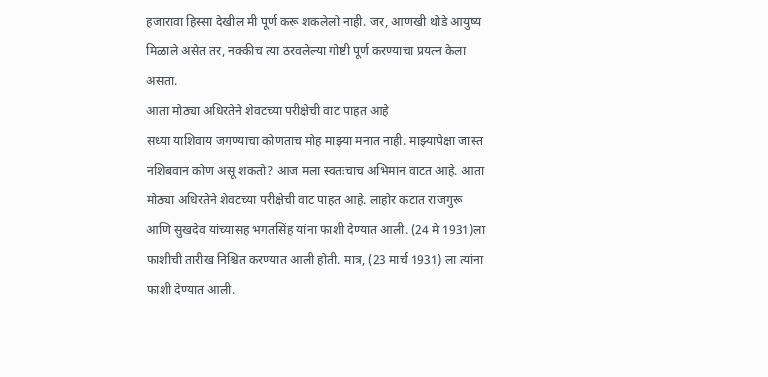हजारावा हिस्सा देखील मी पूर्ण करू शकलेलो नाही. जर, आणखी थोडे आयुष्य मिळाले असेत तर, नक्कीच त्या ठरवलेल्या गोष्टी पूर्ण करण्याचा प्रयत्न केला असता.
आता मोठ्या अधिरतेने शेवटच्या परीक्षेची वाट पाहत आहे
सध्या याशिवाय जगण्याचा कोणताच मोह माझ्या मनात नाही. माझ्यापेक्षा जास्त नशिबवान कोण असू शकतो? आज मला स्वतःचाच अभिमान वाटत आहे. आता मोठ्या अधिरतेने शेवटच्या परीक्षेची वाट पाहत आहे. लाहोर कटात राजगुरू आणि सुखदेव यांच्यासह भगतसिंह यांना फाशी देण्यात आली. (24 मे 1931)ला फाशीची तारीख निश्चित करण्यात आली होती. मात्र, (23 मार्च 1931) ला त्यांना फाशी देण्यात आली.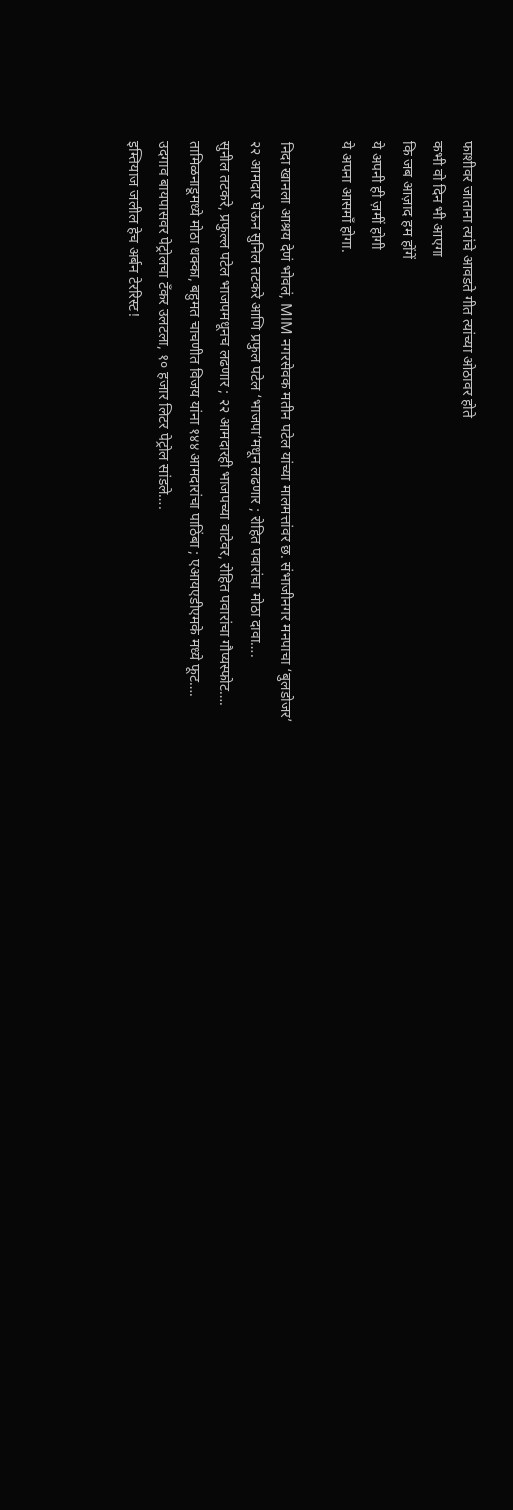फाशीवर जाताना त्यांचे आवडते गीत त्यांच्या ओठावर होते
कभी वो दिन भी आएगा
कि जब आज़ाद हम होंगें
ये अपनी ही ज़मीं होगी
ये अपना आसमाँ होगा.

निदा खानला आश्रय देणं भोवलं, MIM नगरसेवक मतीन पटेल यांच्या मालमत्तांवर छ. संभाजीनगर मनपाचा ‘बुलडोजर’
२२ आमदार घेऊन सुनिल तटकरे आणि प्रफुल पटेल ‘भाजपा’मधून लढणार ; रोहित पवारांचा मोठा दावा….
सुनील तटकरे, प्रफुल्ल पटेल भाजपमधूनच लढणार ; २२ आमदारही भाजपच्या वाटेवर, रोहित पवारांचा गौप्यस्फोट….
तामिळनाडूमध्ये मोठा धक्का, बहुमत चाचणीत विजय यांना १४४ आमदारांचा पाठिंबा ; एआयएडीएमके मध्ये फूट….
उदगाव बायपासवर पेट्रोलचा टँकर उलटला, १० हजार लिटर पेट्रोल सांडले….
इम्तियाज जलील हेच अर्बन टेररिस्ट!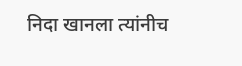निदा खानला त्यांनीच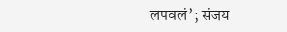लपवलं’; संजय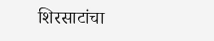शिरसाटांचा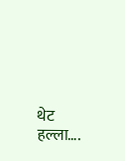थेट हल्ला….